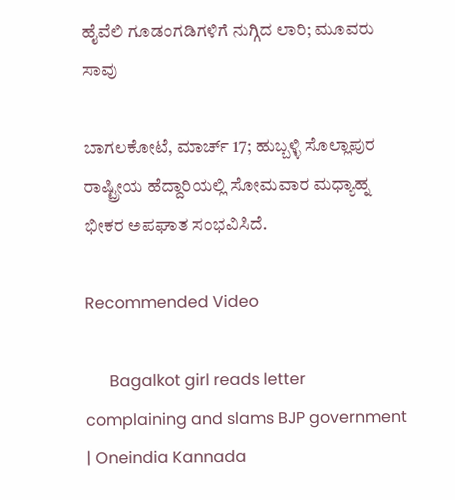ಹೈವೆಲಿ ಗೂಡಂಗಡಿಗಳಿಗೆ ನುಗ್ಗಿದ ಲಾರಿ; ಮೂವರು ಸಾವು

ಬಾಗಲಕೋಟೆ, ಮಾರ್ಚ್ 17; ಹುಬ್ಬಳ್ಳಿ ಸೊಲ್ಲಾಪುರ ರಾಷ್ಟ್ರೀಯ ಹೆದ್ದಾರಿಯಲ್ಲಿ ಸೋಮವಾರ ಮಧ್ಯಾಹ್ನ ಭೀಕರ ಅಪಘಾತ ಸಂಭವಿಸಿದೆ.

Recommended Video

      Bagalkot girl reads letter complaining and slams BJP government | Oneindia Kannada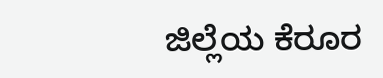ಜಿಲ್ಲೆಯ ಕೆರೂರ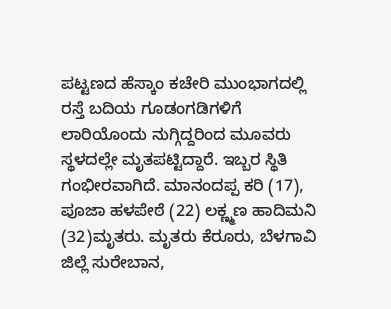ಪಟ್ಟಣದ ಹೆಸ್ಕಾಂ ಕಚೇರಿ ಮುಂಭಾಗದಲ್ಲಿ ರಸ್ತೆ ಬದಿಯ ಗೂಡಂಗಡಿಗಳಿಗೆ ಲಾರಿಯೊಂದು ನುಗ್ಗಿದ್ದರಿಂದ ಮೂವರು ಸ್ಥಳದಲ್ಲೇ ಮೃತಪಟ್ಟಿದ್ದಾರೆ. ಇಬ್ಬರ ಸ್ಥಿತಿ ಗಂಭೀರವಾಗಿದೆ. ಮಾನಂದಪ್ಪ ಕರಿ (17), ಪೂಜಾ ಹಳಪೇಠೆ (22) ಲಕ್ಣ್ಮಣ ಹಾದಿಮನಿ (32)ಮೃತರು. ಮೃತರು ಕೆರೂರು, ಬೆಳಗಾವಿ ಜಿಲ್ಲೆ ಸುರೇಬಾನ,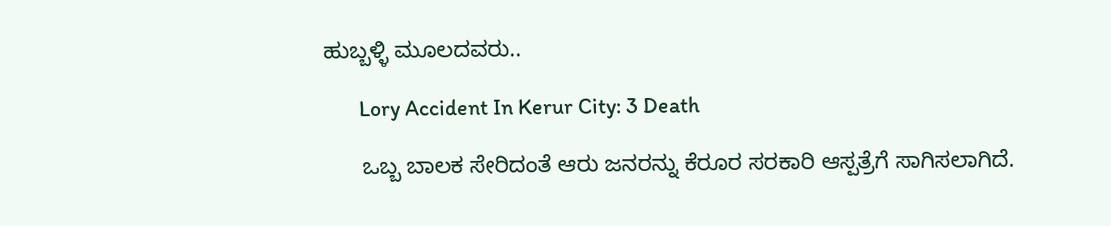ಹುಬ್ಬಳ್ಳಿ ಮೂಲದವರು..

       Lory Accident In Kerur City: 3 Death

      ಒಬ್ಬ ಬಾಲಕ ಸೇರಿದಂತೆ ಆರು ಜನರನ್ನು ಕೆರೂರ ಸರಕಾರಿ ಆಸ್ಪತ್ರೆಗೆ ಸಾಗಿಸಲಾಗಿದೆ.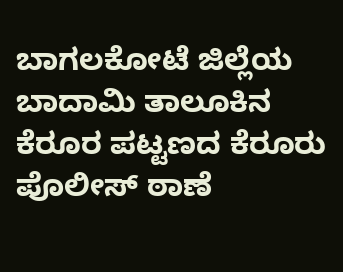ಬಾಗಲಕೋಟೆ ಜಿಲ್ಲೆಯ ಬಾದಾಮಿ ತಾಲೂಕಿನ ಕೆರೂರ ಪಟ್ಟಣದ ಕೆರೂರು ಪೊಲೀಸ್ ಠಾಣೆ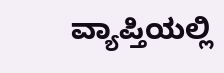ವ್ಯಾಪ್ತಿಯಲ್ಲಿ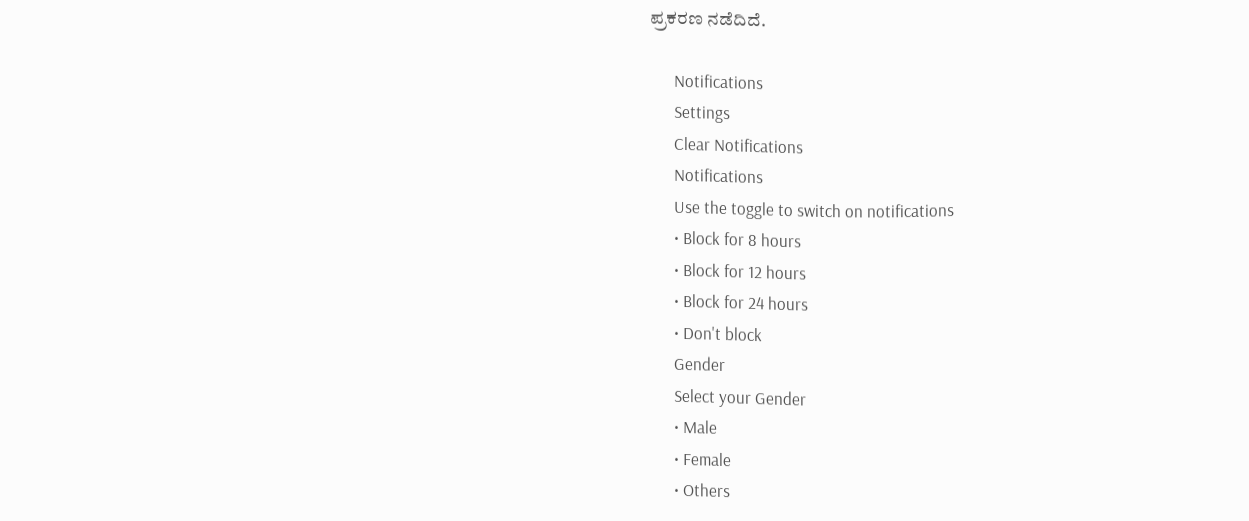ಪ್ರಕರಣ ನಡೆದಿದೆ.

      Notifications
      Settings
      Clear Notifications
      Notifications
      Use the toggle to switch on notifications
      • Block for 8 hours
      • Block for 12 hours
      • Block for 24 hours
      • Don't block
      Gender
      Select your Gender
      • Male
      • Female
      • Others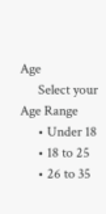Age
      Select your Age Range
      • Under 18
      • 18 to 25
      • 26 to 35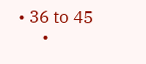• 36 to 45
      •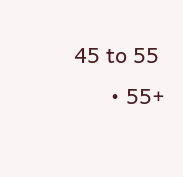45 to 55
      • 55+